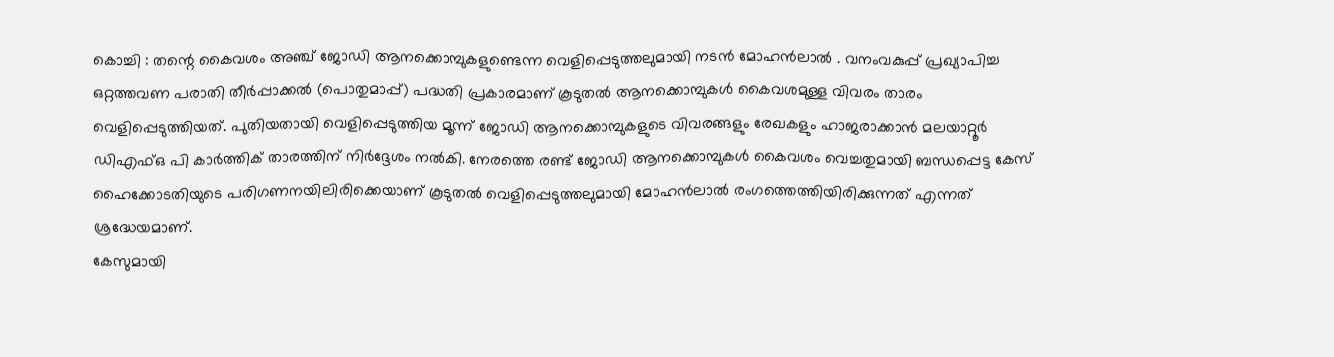കൊച്ചി : തന്റെ കൈവശം അഞ്ച് ജോഡി ആനക്കൊമ്പുകളുണ്ടെന്ന വെളിപ്പെടുത്തലുമായി നടൻ മോഹൻലാൽ . വനംവകുപ്പ് പ്രഖ്യാപിച്ച ഒറ്റത്തവണ പരാതി തീർപ്പാക്കൽ (പൊതുമാപ്പ്) പദ്ധതി പ്രകാരമാണ് കൂടുതൽ ആനക്കൊമ്പുകൾ കൈവശമുള്ള വിവരം താരം വെളിപ്പെടുത്തിയത്. പുതിയതായി വെളിപ്പെടുത്തിയ മൂന്ന് ജോഡി ആനക്കൊമ്പുകളുടെ വിവരങ്ങളും രേഖകളും ഹാജരാക്കാൻ മലയാറ്റൂർ ഡിഎഫ്ഒ പി കാർത്തിക് താരത്തിന് നിർദ്ദേശം നൽകി. നേരത്തെ രണ്ട് ജോഡി ആനക്കൊമ്പുകൾ കൈവശം വെച്ചതുമായി ബന്ധപ്പെട്ട കേസ് ഹൈക്കോടതിയുടെ പരിഗണനയിലിരിക്കെയാണ് കൂടുതൽ വെളിപ്പെടുത്തലുമായി മോഹൻലാൽ രംഗത്തെത്തിയിരിക്കുന്നത് എന്നത് ശ്രദ്ധേയമാണ്.
കേസുമായി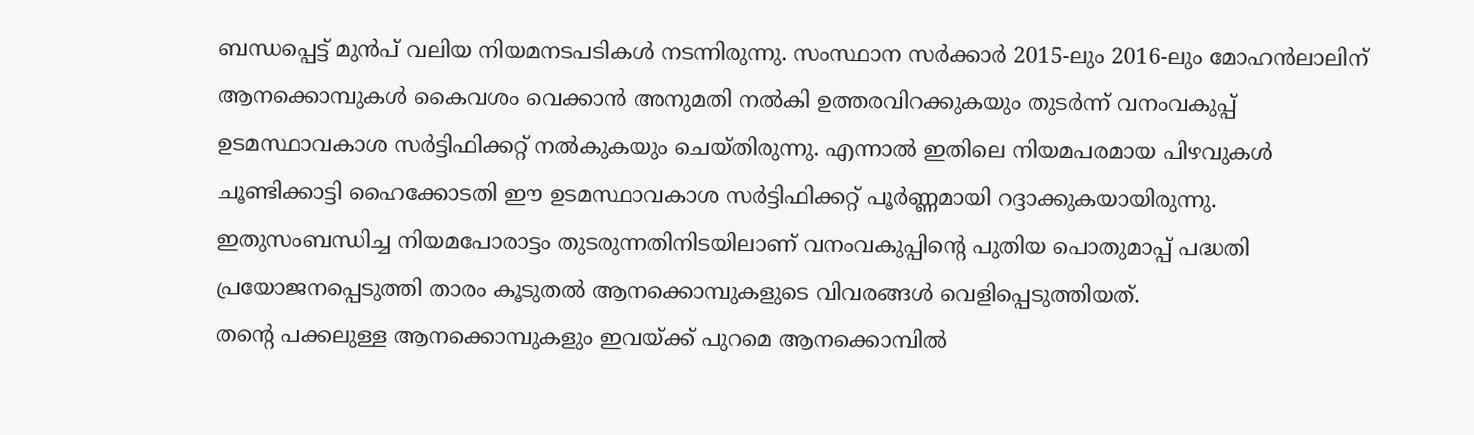ബന്ധപ്പെട്ട് മുൻപ് വലിയ നിയമനടപടികൾ നടന്നിരുന്നു. സംസ്ഥാന സർക്കാർ 2015-ലും 2016-ലും മോഹൻലാലിന് ആനക്കൊമ്പുകൾ കൈവശം വെക്കാൻ അനുമതി നൽകി ഉത്തരവിറക്കുകയും തുടർന്ന് വനംവകുപ്പ് ഉടമസ്ഥാവകാശ സർട്ടിഫിക്കറ്റ് നൽകുകയും ചെയ്തിരുന്നു. എന്നാൽ ഇതിലെ നിയമപരമായ പിഴവുകൾ ചൂണ്ടിക്കാട്ടി ഹൈക്കോടതി ഈ ഉടമസ്ഥാവകാശ സർട്ടിഫിക്കറ്റ് പൂർണ്ണമായി റദ്ദാക്കുകയായിരുന്നു. ഇതുസംബന്ധിച്ച നിയമപോരാട്ടം തുടരുന്നതിനിടയിലാണ് വനംവകുപ്പിന്റെ പുതിയ പൊതുമാപ്പ് പദ്ധതി പ്രയോജനപ്പെടുത്തി താരം കൂടുതൽ ആനക്കൊമ്പുകളുടെ വിവരങ്ങൾ വെളിപ്പെടുത്തിയത്.
തന്റെ പക്കലുള്ള ആനക്കൊമ്പുകളും ഇവയ്ക്ക് പുറമെ ആനക്കൊമ്പിൽ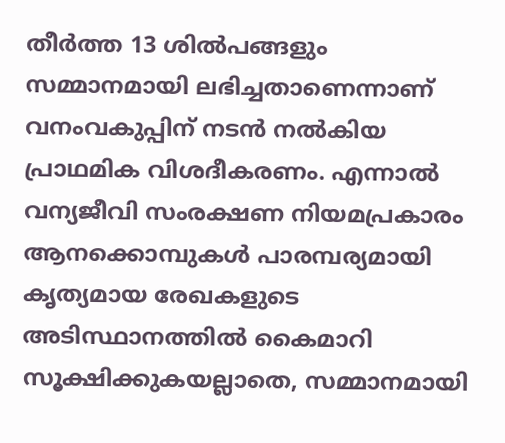തീർത്ത 13 ശിൽപങ്ങളും സമ്മാനമായി ലഭിച്ചതാണെന്നാണ് വനംവകുപ്പിന് നടൻ നൽകിയ പ്രാഥമിക വിശദീകരണം. എന്നാൽ വന്യജീവി സംരക്ഷണ നിയമപ്രകാരം ആനക്കൊമ്പുകൾ പാരമ്പര്യമായി കൃത്യമായ രേഖകളുടെ അടിസ്ഥാനത്തിൽ കൈമാറി സൂക്ഷിക്കുകയല്ലാതെ, സമ്മാനമായി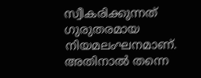സ്വീകരിക്കുന്നത് ഗുരുതരമായ നിയമലംഘനമാണ്. അതിനാൽ തന്നെ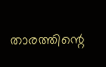താരത്തിന്റെ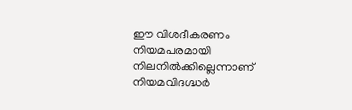ഈ വിശദീകരണം നിയമപരമായി നിലനിൽക്കില്ലെന്നാണ് നിയമവിദഗ്ദ്ധർ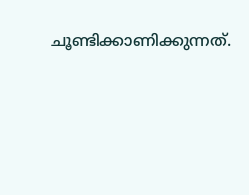ചൂണ്ടിക്കാണിക്കുന്നത്.